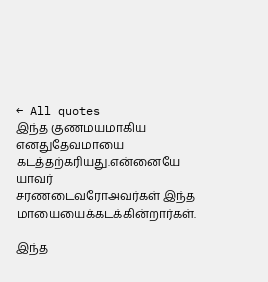← All quotes
இந்த குணமயமாகிய எனதுதேவமாயை கடத்தற்கரியது.என்னையே யாவர் சரணடைவரோஅவர்கள் இந்த மாயையைக்கடக்கின்றார்கள்.

இந்த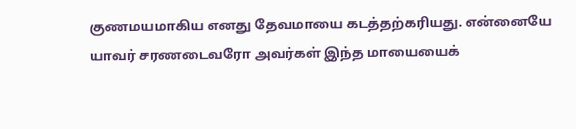குணமயமாகிய எனது தேவமாயை கடத்தற்கரியது. என்னையே யாவர் சரணடைவரோ அவர்கள் இந்த மாயையைக்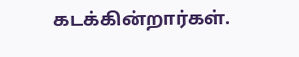கடக்கின்றார்கள்.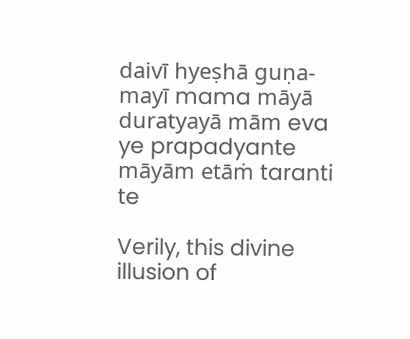daivī hyeṣhā guṇa-mayī mama māyā duratyayā mām eva ye prapadyante māyām etāṁ taranti te

Verily, this divine illusion of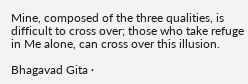Mine, composed of the three qualities, is difficult to cross over; those who take refuge in Me alone, can cross over this illusion.

Bhagavad Gita ·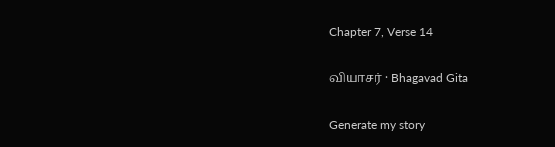Chapter 7, Verse 14

வியாசர் · Bhagavad Gita

Generate my story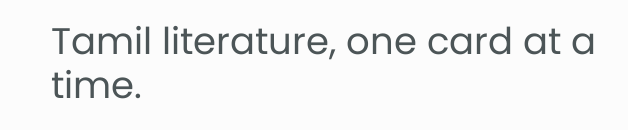Tamil literature, one card at a time.